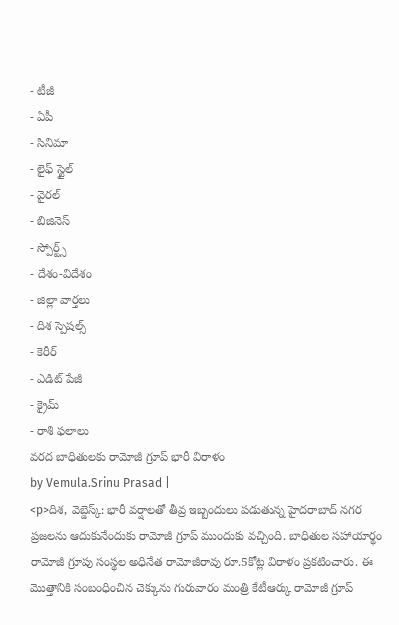- టీజీ
- ఏపీ
- సినిమా
- లైఫ్ స్టైల్
- వైరల్
- బిజినెస్
- స్పోర్ట్స్
- దేశం-విదేశం
- జిల్లా వార్తలు
- దిశ స్పెషల్స్
- కెరీర్
- ఎడిట్ పేజీ
- క్రైమ్
- రాశి ఫలాలు
వరద బాధితులకు రామోజీ గ్రూప్ భారీ విరాళం
by Vemula.Srinu Prasad |
<p>దిశ, వెబ్డెస్క్: భారీ వర్షాలతో తీవ్ర ఇబ్బందులు పడుతున్న హైదరాబాద్ నగర ప్రజలను ఆదుకునేందుకు రామోజీ గ్రూప్ ముందుకు వచ్చింది. బాధితుల సహాయార్థం రామోజీ గ్రూపు సంస్థల అధినేత రామోజీరావు రూ.5కోట్ల విరాళం ప్రకటించారు. ఈ మొత్తానికి సంబంధించిన చెక్కును గురువారం మంత్రి కేటీఆర్కు రామోజీ గ్రూప్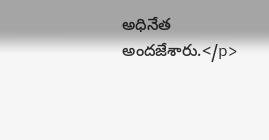అధినేత అందజేశారు.</p>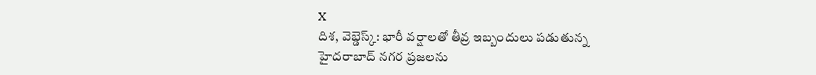X
దిశ, వెబ్డెస్క్: భారీ వర్షాలతో తీవ్ర ఇబ్బందులు పడుతున్న హైదరాబాద్ నగర ప్రజలను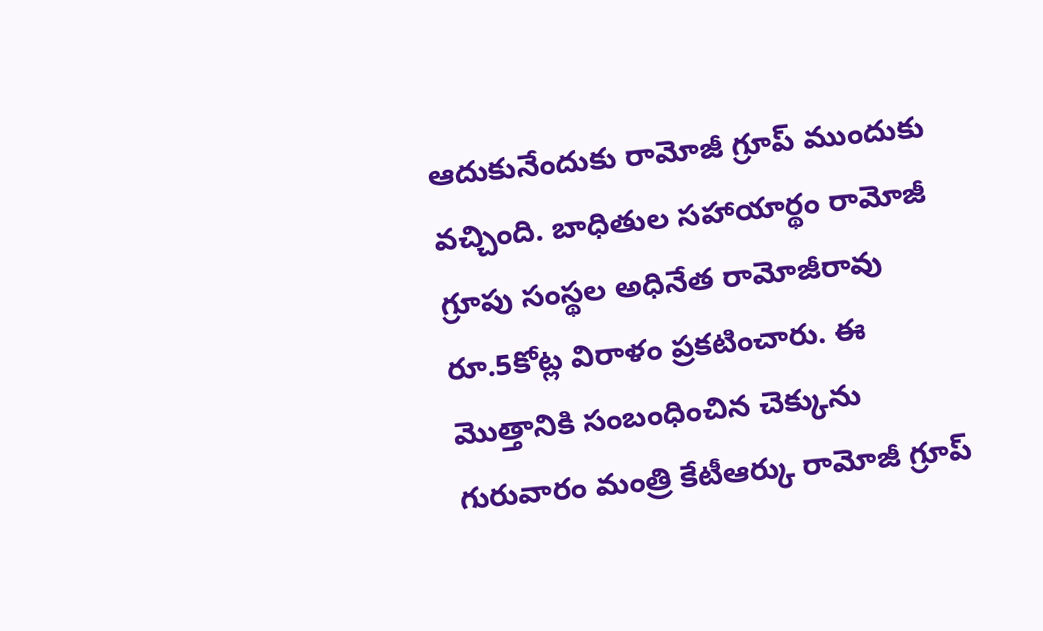ఆదుకునేందుకు రామోజీ గ్రూప్ ముందుకు వచ్చింది. బాధితుల సహాయార్థం రామోజీ గ్రూపు సంస్థల అధినేత రామోజీరావు రూ.5కోట్ల విరాళం ప్రకటించారు. ఈ మొత్తానికి సంబంధించిన చెక్కును గురువారం మంత్రి కేటీఆర్కు రామోజీ గ్రూప్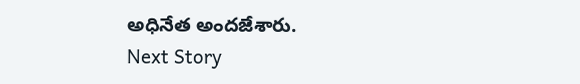అధినేత అందజేశారు.
Next Story